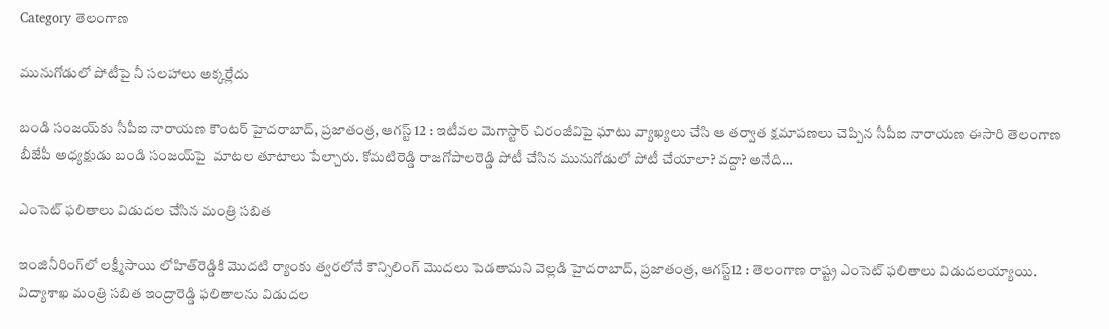Category తెలంగాణ

మునుగోడులో పోటీపై నీ సలహాలు అక్కర్లేదు

బండి సంజయ్‌కు సీపీఐ నారాయణ కౌంటర్‌ ‌హైదరాబాద్‌, ప్రజాతంత్ర, ఆగస్ట్ 12 : ఇటీవల మెగాస్టార్‌ ‌చిరంజీవిపై ఘాటు వ్యాఖ్యలు చేసి ఆ తర్వాత క్షమాపణలు చెప్పిన సీపీఐ నారాయణ ఈసారి తెలంగాణ బీజేపీ అధ్యక్షుడు బండి సంజయ్‌పై  మాటల తూటాలు పేల్చారు. కోమటిరెడ్డి రాజగోపాలరెడ్డి పోటీ చేసిన మునుగోడులో పోటీ చేయాలా? వద్దా? అనేది…

ఎం‌సెట్‌ ‌ఫలితాలు విడుదల చేసిన మంత్రి సబిత

ఇంజినీరింగ్‌లో లక్ష్మీసాయి లోహిత్‌రెడ్డికి మొదటి ర్యాంకు త్వరలోనే కౌన్సిలింగ్‌ ‌మొదలు పెడతామని వెల్లడి హైదరాబాద్‌, ప్రజాతంత్ర, ఆగస్ట్12 : తెలంగాణ రాష్ట్ర ఎంసెట్‌ ‌ఫలితాలు విడుదలయ్యాయి. విద్యాశాఖ మంత్రి సబిత ఇంద్రారెడ్డి ఫలితాలను విడుదల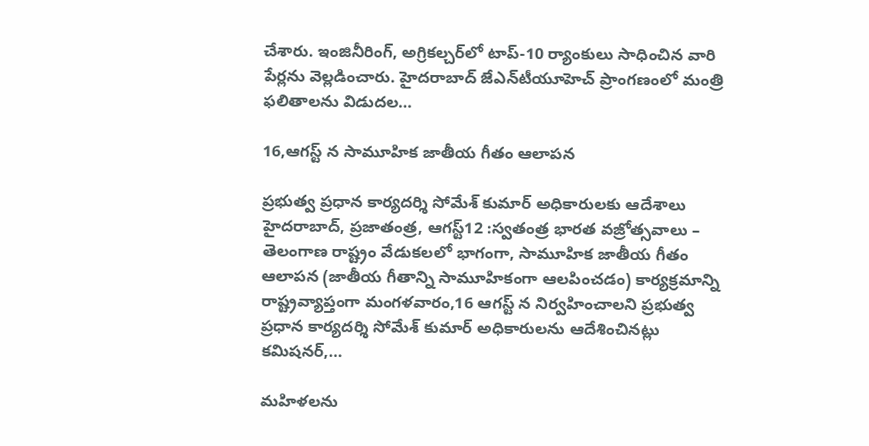చేశారు. ఇంజినీరింగ్‌, అ‌గ్రికల్చర్‌లో టాప్‌-10 ర్యాంకులు సాధించిన వారి పేర్లను వెల్లడించారు. హైదరాబాద్‌ ‌జేఎన్‌టీయూహెచ్‌ ‌ప్రాంగణంలో మంత్రి ఫలితాలను విడుదల…

16,ఆగస్ట్ ‌న సామూహిక జాతీయ గీతం ఆలాపన

ప్రభుత్వ ప్రధాన కార్యదర్శి సోమేశ్‌ ‌కుమార్‌ అధికారులకు ఆదేశాలు హైదరాబాద్‌, ప్రజాతంత్ర, ఆగస్ట్12 :స్వతంత్ర భారత వజ్రోత్సవాలు – తెలంగాణ రాష్ట్రం వేడుకలలో భాగంగా, సామూహిక జాతీయ గీతం ఆలాపన (జాతీయ గీతాన్ని సామూహికంగా ఆలపించడం) కార్యక్రమాన్ని రాష్ట్రవ్యాప్తంగా మంగళవారం,16 ఆగస్ట్ ‌న నిర్వహించాలని ప్రభుత్వ ప్రధాన కార్యదర్శి సోమేశ్‌ ‌కుమార్‌ అధికారులను ఆదేశించినట్లు కమిషనర్‌,…

మహిళలను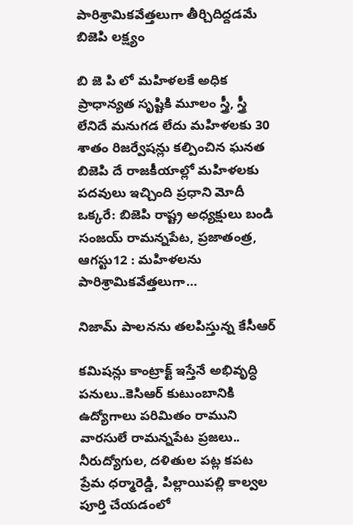పారిశ్రామికవేత్తలుగా తీర్చిదిద్దడమే బిజెపి లక్ష్యం

బి జె పి లో మహిళలకే అధిక ప్రాధాన్యత సృష్టికి మూలం స్త్రీ, స్త్రీ లేనిదే మనుగడ లేదు మహిళలకు 30 శాతం రిజర్వేషన్లు కల్పించిన ఘనత బిజెపి దే రాజకీయాల్లో మహిళలకు పదవులు ఇచ్చింది ప్రధాని మోదీ ఒక్కరే: బిజెపి రాష్ట్ర అధ్యక్షులు బండి సంజయ్‌ రామన్నపేట, ప్రజాతంత్ర, ఆగస్టు12 : మహిళలను పారిశ్రామికవేత్తలుగా…

నిజామ్‌ ‌పాలనను తలపిస్తున్న కేసీఆర్‌

కమిషన్లు కాంట్రాక్ట్ ఇస్తేనే అభివృద్ధి పనులు..కెసిఆర్‌ ‌కుటుంబానికి ఉద్యోగాలు పరిమితం రాముని వారసులే రామన్నపేట ప్రజలు.. నీరుద్యోగుల, దళితుల పట్ల కపట ప్రేమ ధర్మారెడ్డి, పిల్లాయిపల్లి కాల్వల పూర్తి చేయడంలో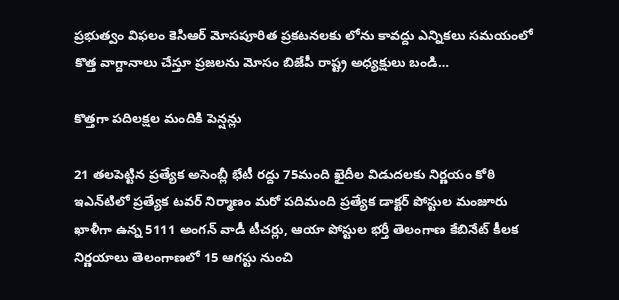ప్రభుత్వం విఫలం కెసిఆర్‌ ‌మోసపూరిత ప్రకటనలకు లోను కావద్దు ఎన్నికలు సమయంలో కొత్త వాగ్దానాలు చేస్తూ ప్రజలను మోసం బిజేపీ రాష్ట్ర అధ్యక్షులు బండి…

కొత్తగా పదిలక్షల మందికి పెన్షన్లు

21 తలపెట్టిన ప్రత్యేక అసెంబ్లీ భేటీ రద్దు 75మంది ఖైదీల విడుదలకు నిర్ణయం కోఠి ఇఎన్‌టిలో ప్రత్యేక టవర్‌ ‌నిర్మాణం మరో పదిమంది ప్రత్యేక డాక్టర్‌ ‌పోస్టుల మంజూరు ఖాళీగా ఉన్న 5111 అంగన్‌ ‌వాడీ టీచర్లు, ఆయా పోస్టుల భర్తీ తెలంగాణ కేబినేట్‌ ‌కీలక నిర్ణయాలు తెలంగాణలో 15 ఆగస్టు నుంచి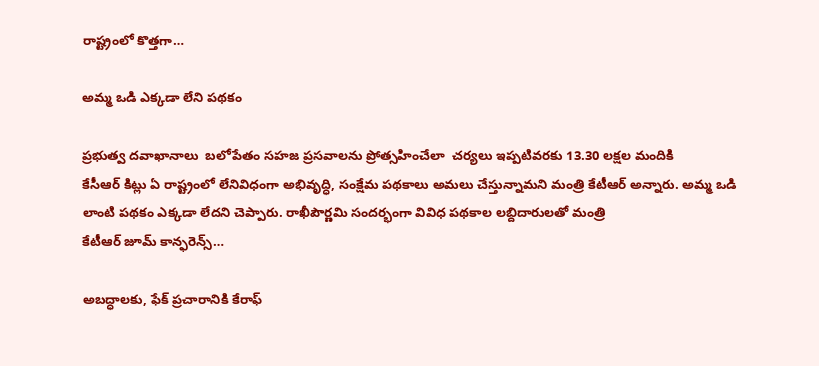రాష్ట్రంలో కొత్తగా…

అమ్మ ఒడి ఎక్కడా లేని పథకం

ప్రభుత్వ దవాఖానాలు  బలోపేతం సహజ ప్రసవాలను ప్రోత్సహించేలా  చర్యలు ఇప్పటివరకు 13.30 లక్షల మందికి కేసీఆర్‌ ‌కిట్లు ఏ ‌రాష్ట్రంలో లేనివిధంగా అభివృద్ధి, సంక్షేమ పథకాలు అమలు చేస్తున్నామని మంత్రి కేటీఆర్‌ అన్నారు. అమ్మ ఒడి లాంటి పథకం ఎక్కడా లేదని చెప్పారు. రాఖీపౌర్ణమి సందర్భంగా వివిధ పథకాల లబ్దిదారులతో మంత్రి కేటీఆర్‌ ‌జూమ్‌ ‌కాన్ఫరెన్స్…

అబద్ధాలకు, ఫేక్‌ ‌ప్రచారానికి కేరాఫ్‌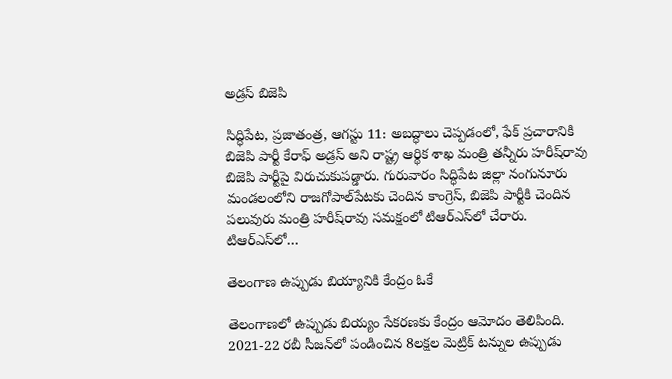అ‌డ్రస్‌ ‌బిజెపి

సిద్ధిపేట, ప్రజాతంత్ర, ఆగస్టు 11: అబద్ధాలు చెప్పడంలో, ఫేక్‌ ‌ప్రచారానికి బిజెపి పార్టీ కేరాఫ్‌ అ‌డ్రస్‌ అని రాష్ట్ర ఆర్థిక శాఖ మంత్రి తన్నీరు హరీష్‌రావు బిజెపి పార్టీపై విరుచుకుపడ్డారు. గురువారం సిద్ధిపేట జిల్లా నంగునూరు మండలంలోని రాజగోపాల్‌పేటకు చెందిన కాంగ్రెస్‌, బిజెపి పార్టీకి చెందిన పలువురు మంత్రి హరీష్‌రావు సమక్షంలో టిఆర్‌ఎస్‌లో చేరారు. టిఆర్‌ఎస్‌లో…

తెలంగాణ ఉప్పుడు బియ్యానికి కేంద్రం ఓకే

తెలంగాణలో ఉప్పుడు బియ్యం సేకరణకు కేంద్రం ఆమోదం తెలిపింది. 2021-22 రబీ సీజన్‌లో పండించిన 8లక్షల మెట్రిక్‌ ‌టన్నుల ఉప్పుడు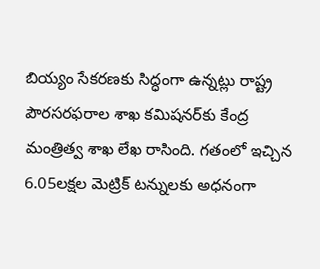బియ్యం సేకరణకు సిద్ధంగా ఉన్నట్లు రాష్ట్ర పౌరసరఫరాల శాఖ కమిషనర్‌కు కేంద్ర మంత్రిత్వ శాఖ లేఖ రాసింది. గతంలో ఇచ్చిన 6.05లక్షల మెట్రిక్‌ ‌టన్నులకు అధనంగా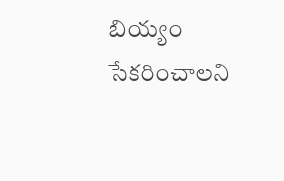బియ్యం సేకరించాలని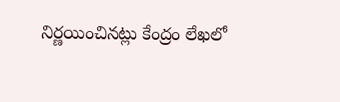నిర్ణయించినట్లు కేంద్రం లేఖలో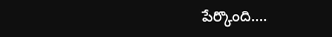పేర్కొంది.…